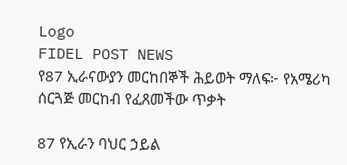Logo
FIDEL POST NEWS
የ87 ኢራናውያን መርከበኞች ሕይወት ማለፍ፦ የአሜሪካ ሰርጓጅ መርከብ የፈጸመችው ጥቃት

87 የኢራን ባህር ኃይል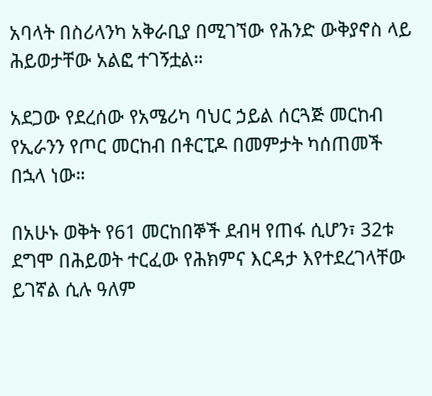አባላት በስሪላንካ አቅራቢያ በሚገኘው የሕንድ ውቅያኖስ ላይ ሕይወታቸው አልፎ ተገኝቷል።

አደጋው የደረሰው የአሜሪካ ባህር ኃይል ሰርጓጅ መርከብ የኢራንን የጦር መርከብ በቶርፒዶ በመምታት ካሰጠመች በኋላ ነው።

በአሁኑ ወቅት የ61 መርከበኞች ደብዛ የጠፋ ሲሆን፣ 32ቱ ደግሞ በሕይወት ተርፈው የሕክምና እርዳታ እየተደረገላቸው ይገኛል ሲሉ ዓለም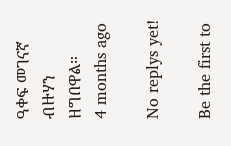ዓቀፍ መገናኛ ብዙሃን ዘግበዋል።
4 months ago

No replys yet!

Be the first to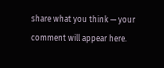share what you think — your comment will appear here.